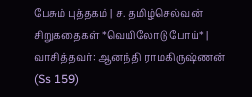பேசும் புத்தகம் | ச. தமிழ்செல்வன் சிறுகதைகள் *வெயிலோடு போய்* | வாசித்தவர்: ஆனந்தி ராமகிருஷ்ணன் (Ss 159)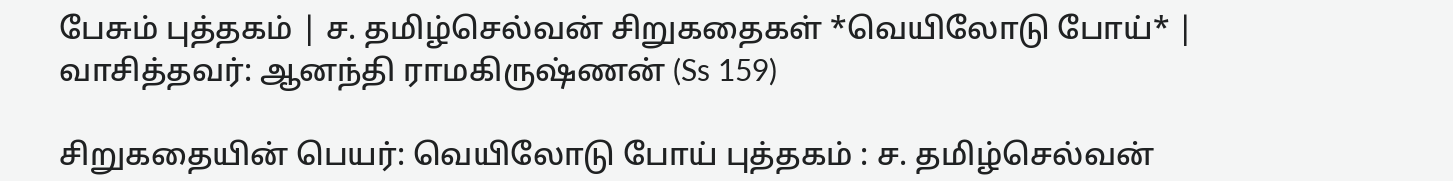பேசும் புத்தகம் | ச. தமிழ்செல்வன் சிறுகதைகள் *வெயிலோடு போய்* | வாசித்தவர்: ஆனந்தி ராமகிருஷ்ணன் (Ss 159)

சிறுகதையின் பெயர்: வெயிலோடு போய் புத்தகம் : ச. தமிழ்செல்வன்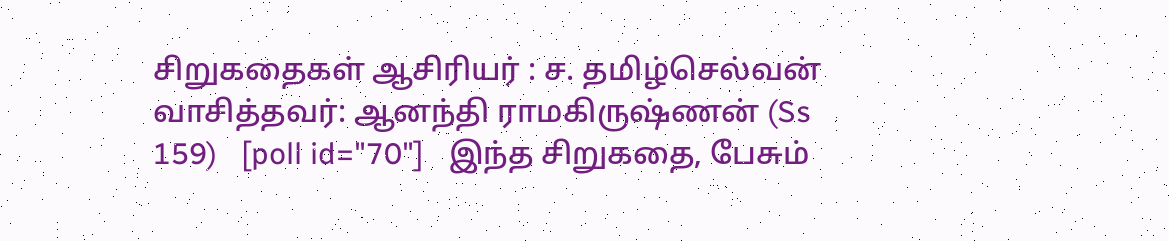சிறுகதைகள் ஆசிரியர் : ச. தமிழ்செல்வன் வாசித்தவர்: ஆனந்தி ராமகிருஷ்ணன் (Ss 159)   [poll id="70"]   இந்த சிறுகதை, பேசும்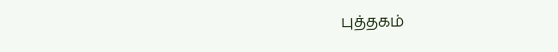புத்தகம்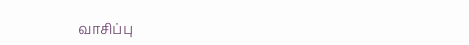வாசிப்பு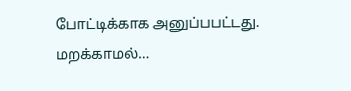போட்டிக்காக அனுப்பபட்டது. மறக்காமல்…